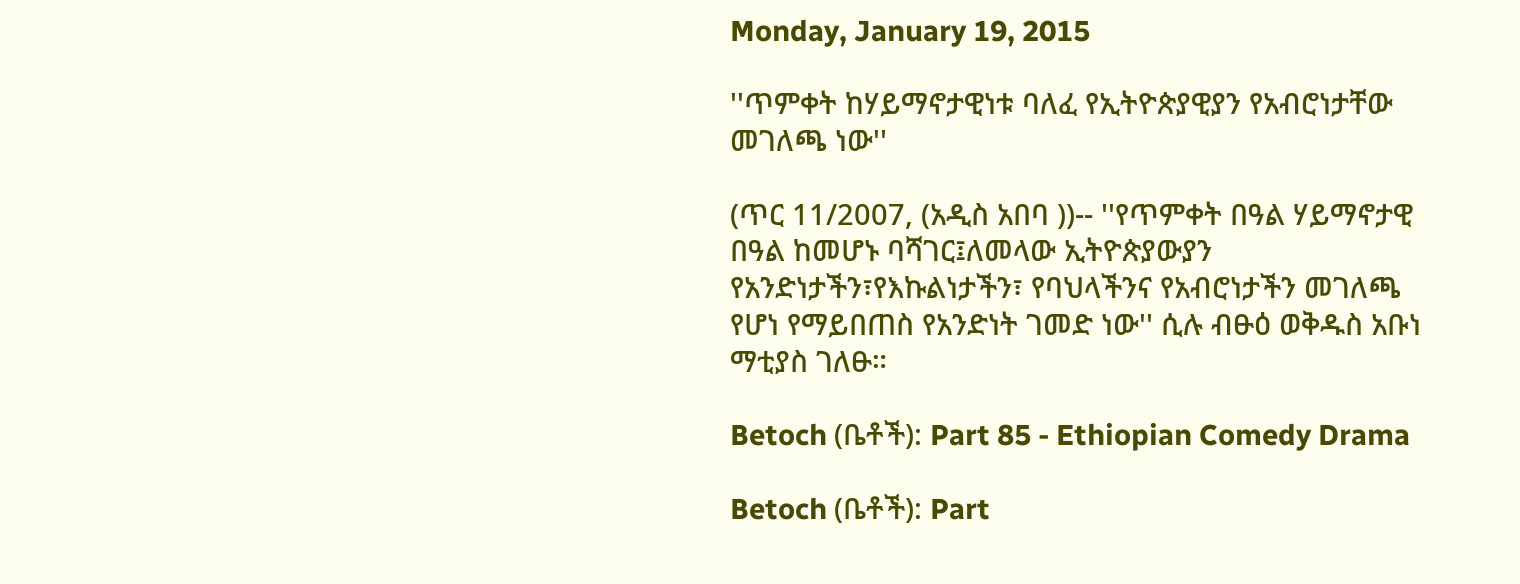Monday, January 19, 2015

''ጥምቀት ከሃይማኖታዊነቱ ባለፈ የኢትዮጵያዊያን የአብሮነታቸው መገለጫ ነው''

(ጥር 11/2007, (አዲስ አበባ ))-- ''የጥምቀት በዓል ሃይማኖታዊ በዓል ከመሆኑ ባሻገር፤ለመላው ኢትዮጵያውያን የአንድነታችን፣የእኩልነታችን፣ የባህላችንና የአብሮነታችን መገለጫ የሆነ የማይበጠስ የአንድነት ገመድ ነው'' ሲሉ ብፁዕ ወቅዱስ አቡነ ማቲያስ ገለፁ።

Betoch (ቤቶች): Part 85 - Ethiopian Comedy Drama

Betoch (ቤቶች): Part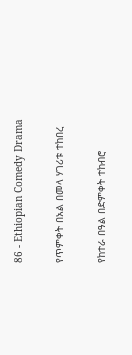86 - Ethiopian Comedy Drama

የጥምቀት በአል በመላ ሃገሪቱ ተከበረ

የከተራ በዓል በድምቀት ተከብሮ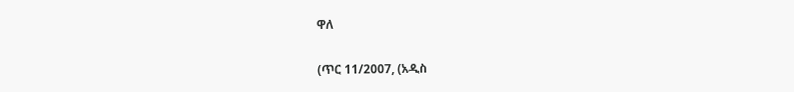ዋለ

(ጥር 11/2007, (አዲስ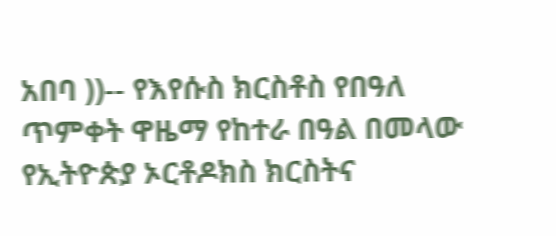አበባ ))-- የእየሱስ ክርስቶስ የበዓለ ጥምቀት ዋዜማ የከተራ በዓል በመላው የኢትዮጵያ ኦርቶዶክስ ክርስትና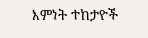እምነት ተከታዮች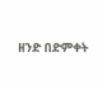ዘንድ በድምቀት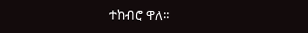ተከብሮ ዋለ።